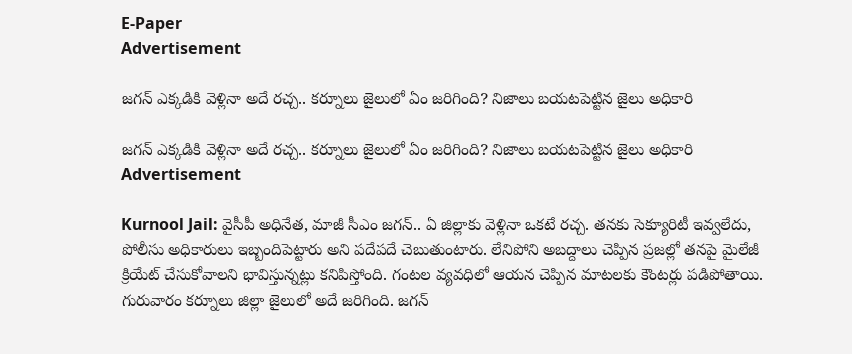E-Paper
Advertisement

జగన్ ఎక్కడికి వెళ్లినా అదే రచ్చ.. కర్నూలు జైలులో ఏం జరిగింది? నిజాలు బయటపెట్టిన జైలు అధికారి

జగన్ ఎక్కడికి వెళ్లినా అదే రచ్చ.. కర్నూలు జైలులో ఏం జరిగింది? నిజాలు బయటపెట్టిన జైలు అధికారి
Advertisement

Kurnool Jail: వైసీపీ అధినేత, మాజీ సీఎం జగన్.. ఏ జిల్లాకు వెళ్లినా ఒకటే రచ్చ. తనకు సెక్యూరిటీ ఇవ్వలేదు, పోలీసు అధికారులు ఇబ్బందిపెట్టారు అని పదేపదే చెబుతుంటారు. లేనిపోని అబద్దాలు చెప్పిన ప్రజల్లో తనపై మైలేజీ క్రియేట్ చేసుకోవాలని భావిస్తున్నట్లు కనిపిస్తోంది. గంటల వ్యవధిలో ఆయన చెప్పిన మాటలకు కౌంటర్లు పడిపోతాయి. గురువారం కర్నూలు జిల్లా జైలులో అదే జరిగింది. జగన్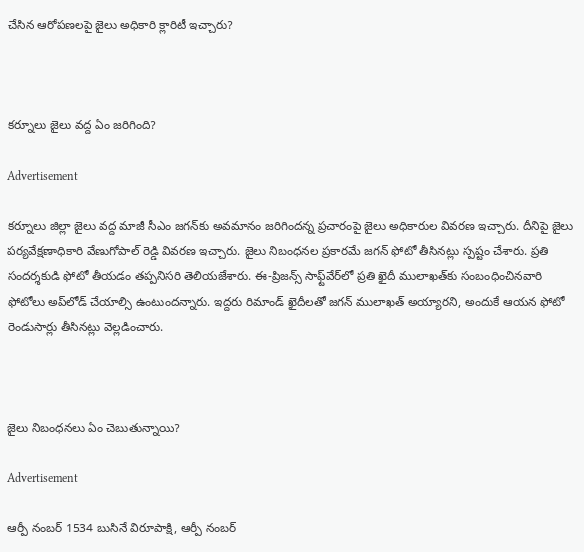చేసిన ఆరోపణలపై జైలు అధికారి క్లారిటీ ఇచ్చారు?



కర్నూలు జైలు వద్ద ఏం జరిగింది?

Advertisement

కర్నూలు జిల్లా జైలు వద్ద మాజీ సీఎం జగన్‌కు అవమానం జరిగిందన్న ప్రచారంపై జైలు అధికారుల వివరణ ఇచ్చారు. దీనిపై జైలు పర్యవేక్షణాధికారి వేణుగోపాల్ రెడ్డి వివరణ ఇచ్చారు. జైలు నిబంధనల ప్రకారమే జగన్ ఫోటో తీసినట్లు స్పష్టం చేశారు. ప్రతి సందర్శకుడి ఫోటో తీయడం తప్పనిసరి తెలియజేశారు. ఈ-ప్రిజన్స్ సాఫ్ట్‌వేర్‌లో ప్రతి ఖైదీ ములాఖత్‌కు సంబంధించినవారి ఫోటోలు అప్‌లోడ్ చేయాల్సి ఉంటుందన్నారు. ఇద్దరు రిమాండ్ ఖైదీలతో జగన్ ములాఖత్ అయ్యారని, అందుకే ఆయన ఫోటో రెండుసార్లు తీసినట్లు వెల్లడించారు.



జైలు నిబంధనలు ఏం చెబుతున్నాయి?

Advertisement

ఆర్పీ నంబర్ 1534 బుసినే విరూపాక్షి, ఆర్పీ నంబర్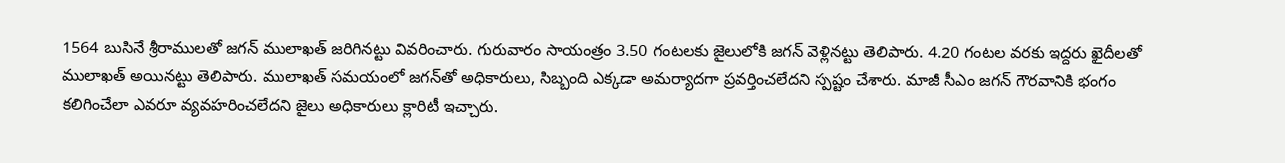1564 బుసినే శ్రీరాములతో జగన్ ములాఖత్ జరిగినట్టు వివరించారు. గురువారం సాయంత్రం 3.50 గంటలకు జైలులోకి జగన్ వెళ్లినట్టు తెలిపారు. 4.20 గంటల వరకు ఇద్దరు ఖైదీలతో ములాఖత్ అయినట్టు తెలిపారు. ములాఖత్ సమయంలో జగన్‌తో అధికారులు, సిబ్బంది ఎక్కడా అమర్యాదగా ప్రవర్తించలేదని స్పష్టం చేశారు. మాజీ సీఎం జగన్ గౌరవానికి భంగం కలిగించేలా ఎవరూ వ్యవహరించలేదని జైలు అధికారులు క్లారిటీ ఇచ్చారు.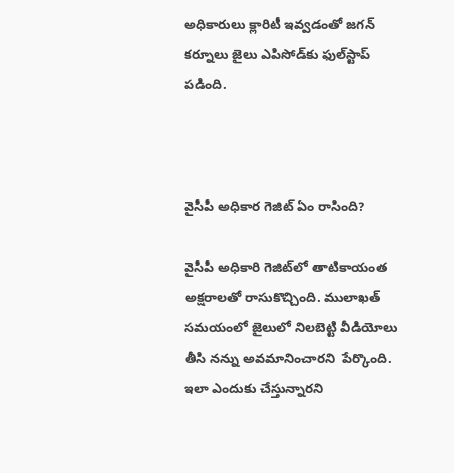అధికారులు క్లారిటీ ఇవ్వడంతో జగన్ కర్నూలు జైలు ఎపిసోడ్‌కు ఫుల్‌స్టాప్ పడింది.



వైసీపీ అధికార గెజిట్ ఏం రాసింది?

వైసీపీ అధికారి గెజిట్‌లో తాటికాయంత అక్షరాలతో రాసుకొచ్చింది. ములాఖత్ సమయంలో జైలులో నిలబెట్టి వీడియోలు తీసి నన్ను అవమానించారని  పేర్కొంది. ఇలా ఎందుకు చేస్తున్నారని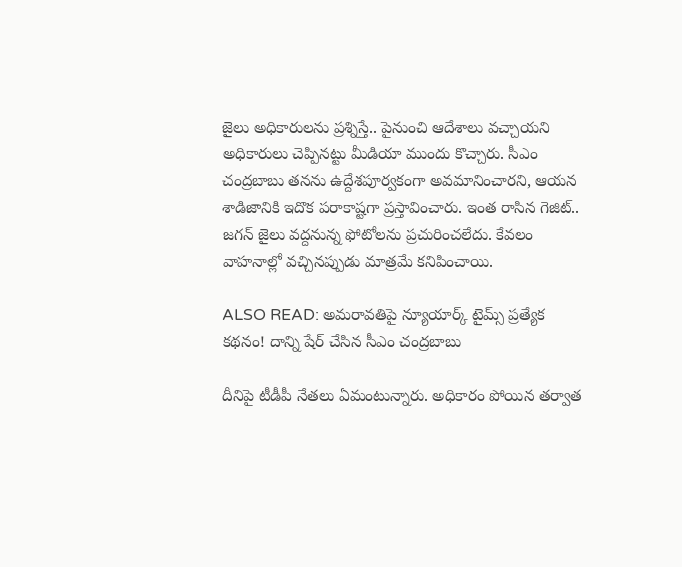జైలు అధికారులను ప్రశ్నిస్తే.. పైనుంచి ఆదేశాలు వచ్చాయని అధికారులు చెప్పినట్టు మీడియా ముందు కొచ్చారు. సీఎం చంద్రబాబు తనను ఉద్దేశపూర్వకంగా అవమానించారని, ఆయన శాడిజానికి ఇదొక పరాకాష్టగా ప్రస్తావించారు. ఇంత రాసిన గెజిట్.. జగన్ జైలు వద్దనున్న ఫోటోలను ప్రచురించలేదు. కేవలం వాహనాల్లో వచ్చినప్పుడు మాత్రమే కనిపించాయి.

ALSO READ: అమరావతిపై న్యూయార్క్ టైమ్స్ ప్రత్యేక కథనం! దాన్ని షేర్ చేసిన సీఎం చంద్రబాబు

దీనిపై టీడీపీ నేతలు ఏమంటున్నారు. అధికారం పోయిన తర్వాత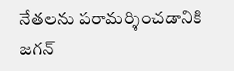నేతలను పరామర్శించడానికి జగన్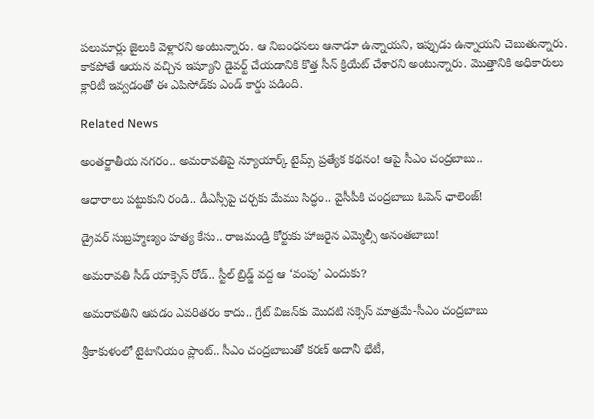పలుమార్లు జైలుకి వెళ్లారని అంటున్నారు. ఆ నిబంధనలు ఆనాడూ ఉన్నాయని, ఇప్పుడు ఉన్నాయని చెబుతున్నారు. కాకపోతే ఆయన వచ్చిన ఇష్యూని డైవర్ట్ చేయడానికి కొత్త సీన్ క్రియేట్ చేశారని అంటున్నారు. మొత్తానికి అధికారులు క్లారిటీ ఇవ్వడంతో ఈ ఎపిసోడ్‌కు ఎండ్ కార్డు పడింది.

Related News

అంతర్జాతీయ నగరం.. అమరావతిపై న్యూయార్క్ టైమ్స్ ప్రత్యేక కథనం! ఆపై సీఎం చంద్రబాబు..

ఆధారాలు పట్టుకుని రండి.. డీఎస్సీపై చర్చకు మేము సిద్ధం.. వైసీపీకి చంద్రబాబు ఓపెన్ ఛాలెంజ్!

డ్రైవర్ సుబ్రహ్మణ్యం హత్య కేసు.. రాజమండ్రి కోర్టుకు హాజరైన ఎమ్మెల్సీ అనంతబాబు!

అమరావతి సీడ్ యాక్సెస్ రోడ్.. స్టీల్ బ్రిడ్జ్ వద్ద ఆ ‘వంపు’ ఎందుకు?

అమరావతిని ఆపడం ఎవరితరం కాదు.. గ్రేట్ విజన్‌కు మొదటి సక్సెస్ మాత్రమే-సీఎం చంద్రబాబు

శ్రీకాకుళంలో టైటానియం ప్లాంట్‌.. సీఎం చంద్రబాబుతో కరణ్ అదానీ భేటీ,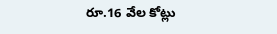రూ.16 వేల కోట్లు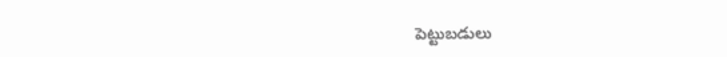పెట్టుబడులు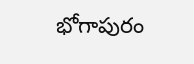భోగాపురం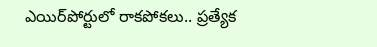ఎయిర్‌పోర్టులో రాకపోకలు.. ప్రత్యేక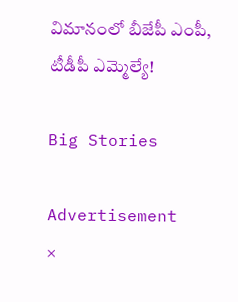విమానంలో బీజేపీ ఎంపీ, టీడీపీ ఎమ్మెల్యే!

Big Stories

Advertisement
×